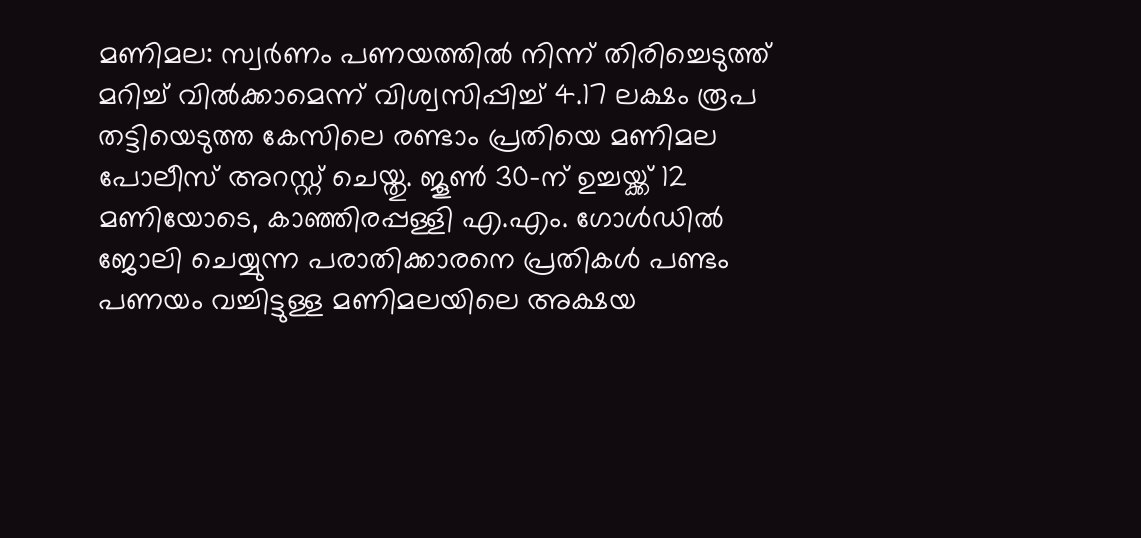മണിമല: സ്വർണം പണയത്തിൽ നിന്ന് തിരിച്ചെടുത്ത് മറിച്ച് വിൽക്കാമെന്ന് വിശ്വസിപ്പിച്ച് 4.17 ലക്ഷം രൂപ തട്ടിയെടുത്ത കേസിലെ രണ്ടാം പ്രതിയെ മണിമല പോലീസ് അറസ്റ്റ് ചെയ്തു. ജൂൺ 30-ന് ഉച്ചയ്ക്ക് 12 മണിയോടെ, കാഞ്ഞിരപ്പള്ളി എ.എം. ഗോൾഡിൽ ജോലി ചെയ്യുന്ന പരാതിക്കാരനെ പ്രതികൾ പണ്ടം പണയം വച്ചിട്ടുള്ള മണിമലയിലെ അക്ഷയ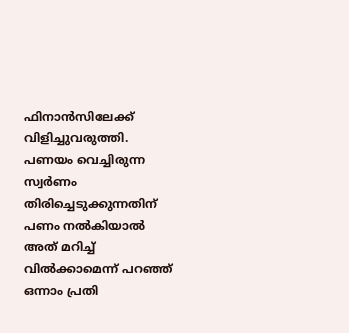ഫിനാൻസിലേക്ക് വിളിച്ചുവരുത്തി. പണയം വെച്ചിരുന്ന സ്വർണം തിരിച്ചെടുക്കുന്നതിന് പണം നൽകിയാൽ അത് മറിച്ച് വിൽക്കാമെന്ന് പറഞ്ഞ് ഒന്നാം പ്രതി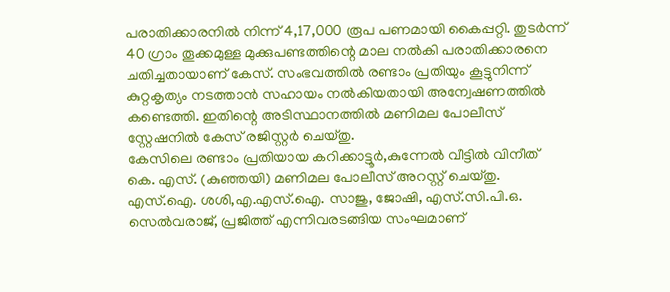പരാതിക്കാരനിൽ നിന്ന് 4,17,000 രൂപ പണമായി കൈപ്പറ്റി. തുടർന്ന് 40 ഗ്രാം തൂക്കമുള്ള മുക്കുപണ്ടത്തിന്റെ മാല നൽകി പരാതിക്കാരനെ ചതിച്ചതായാണ് കേസ്. സംഭവത്തിൽ രണ്ടാം പ്രതിയും കൂട്ടുനിന്ന് കുറ്റകൃത്യം നടത്താൻ സഹായം നൽകിയതായി അന്വേഷണത്തിൽ കണ്ടെത്തി. ഇതിന്റെ അടിസ്ഥാനത്തിൽ മണിമല പോലീസ് സ്റ്റേഷനിൽ കേസ് രജിസ്റ്റർ ചെയ്തു.
കേസിലെ രണ്ടാം പ്രതിയായ കറിക്കാട്ടൂർ,കുന്നേൽ വീട്ടിൽ വിനീത് കെ. എസ്. (കുഞ്ഞയി) മണിമല പോലീസ് അറസ്റ്റ് ചെയ്തു. എസ്.ഐ. ശശി,എ.എസ്.ഐ. സാജു, ജോഷി, എസ്.സി.പി.ഒ. സെൽവരാജ്, പ്രജിത്ത് എന്നിവരടങ്ങിയ സംഘമാണ്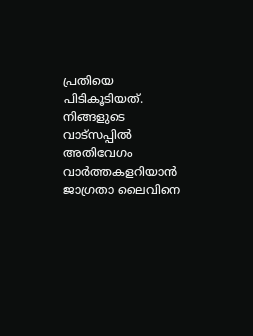പ്രതിയെ പിടികൂടിയത്.
നിങ്ങളുടെ വാട്സപ്പിൽ അതിവേഗം വാർത്തകളറിയാൻ ജാഗ്രതാ ലൈവിനെ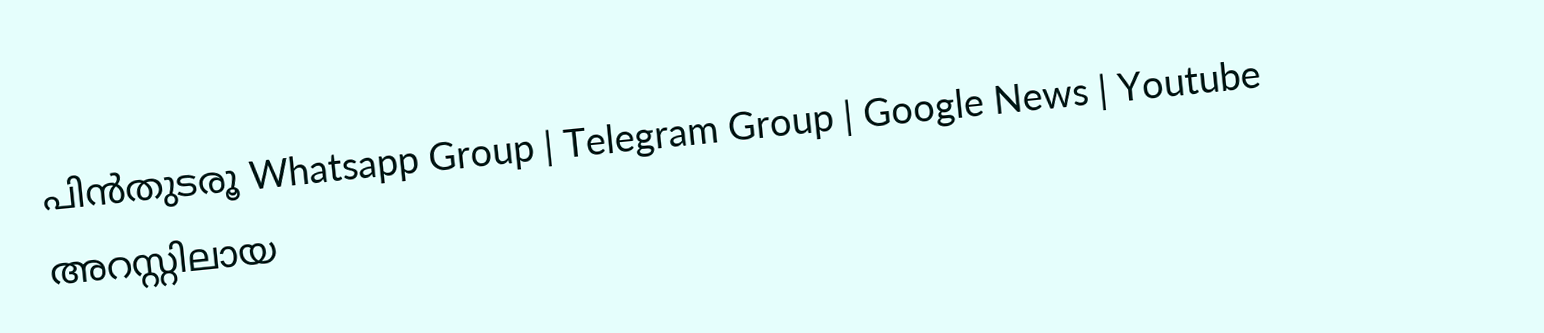പിൻതുടരൂ Whatsapp Group | Telegram Group | Google News | Youtube
അറസ്റ്റിലായ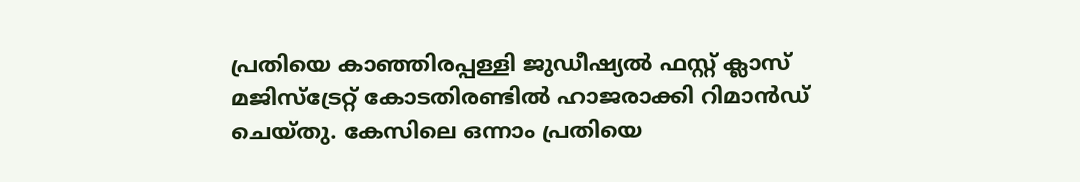പ്രതിയെ കാഞ്ഞിരപ്പള്ളി ജുഡീഷ്യൽ ഫസ്റ്റ് ക്ലാസ് മജിസ്ട്രേറ്റ് കോടതിരണ്ടിൽ ഹാജരാക്കി റിമാൻഡ് ചെയ്തു. കേസിലെ ഒന്നാം പ്രതിയെ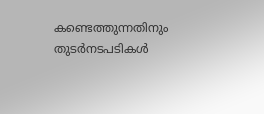കണ്ടെത്തുന്നതിനും തുടർനടപടികൾ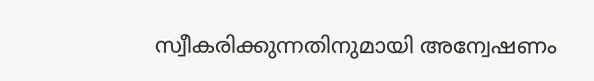സ്വീകരിക്കുന്നതിനുമായി അന്വേഷണം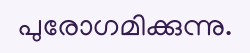പുരോഗമിക്കുന്നു.